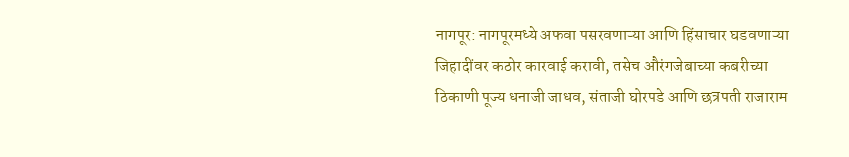नागपूर: नागपूरमध्ये अफवा पसरवणाऱ्या आणि हिंसाचार घडवणाऱ्या जिहादींवर कठोर कारवाई करावी, तसेच औरंगजेबाच्या कबरीच्या ठिकाणी पूज्य धनाजी जाधव, संताजी घोरपडे आणि छत्रपती राजाराम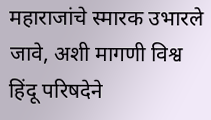महाराजांचे स्मारक उभारले जावे, अशी मागणी विश्व हिंदू परिषदेने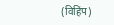(विहिंप)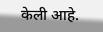केली आहे.